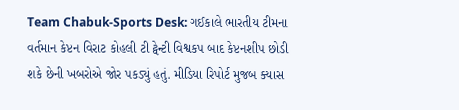Team Chabuk-Sports Desk: ગઈકાલે ભારતીય ટીમના વર્તમાન કેપ્ટન વિરાટ કોહલી ટી ટ્વેન્ટી વિશ્વકપ બાદ કેપ્ટનશીપ છોડી શકે છેની ખબરોએ જોર પકડ્યું હતું. મીડિયા રિપોર્ટ મુજબ ક્યાસ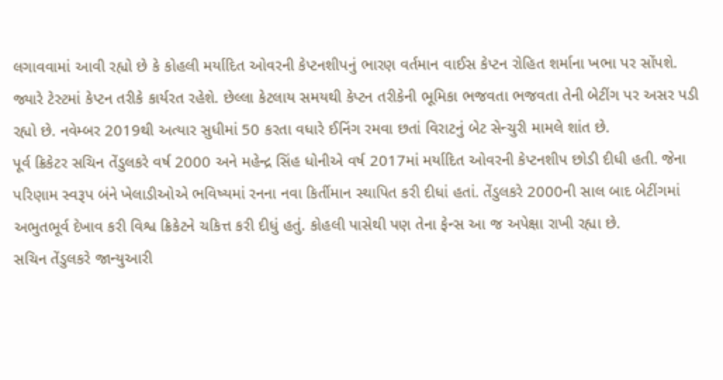લગાવવામાં આવી રહ્યો છે કે કોહલી મર્યાદિત ઓવરની કેપ્ટનશીપનું ભારણ વર્તમાન વાઈસ કેપ્ટન રોહિત શર્માના ખભા પર સોંપશે. જ્યારે ટેસ્ટમાં કેપ્ટન તરીકે કાર્યરત રહેશે. છેલ્લા કેટલાય સમયથી કેપ્ટન તરીકેની ભૂમિકા ભજવતા ભજવતા તેની બેટીંગ પર અસર પડી રહ્યો છે. નવેમ્બર 2019થી અત્યાર સુધીમાં 50 કરતા વધારે ઈનિંગ રમવા છતાં વિરાટનું બેટ સેન્ચુરી મામલે શાંત છે.
પૂર્વ ક્રિકેટર સચિન તેંડુલકરે વર્ષ 2000 અને મહેન્દ્ર સિંહ ધોનીએ વર્ષ 2017માં મર્યાદિત ઓવરની કેપ્ટનશીપ છોડી દીધી હતી. જેના પરિણામ સ્વરૂપ બંને ખેલાડીઓએ ભવિષ્યમાં રનના નવા કિર્તીમાન સ્થાપિત કરી દીધાં હતાં. તેંડુલકરે 2000ની સાલ બાદ બેટીંગમાં અભુતભૂર્વ દેખાવ કરી વિશ્વ ક્રિકેટને ચકિત્ત કરી દીધું હતું. કોહલી પાસેથી પણ તેના ફેન્સ આ જ અપેક્ષા રાખી રહ્યા છે.
સચિન તેંડુલકરે જાન્યુઆરી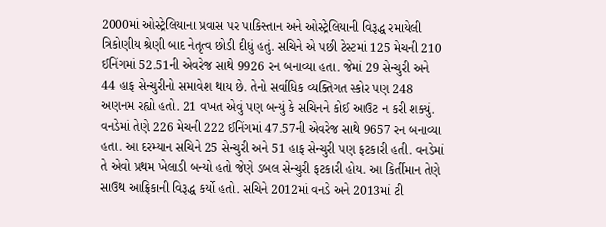2000માં ઓસ્ટ્રેલિયાના પ્રવાસ પર પાકિસ્તાન અને ઓસ્ટ્રેલિયાની વિરૂદ્ધ રમાયેલી ત્રિકોણીય શ્રેણી બાદ નેતૃત્વ છોડી દીધું હતું. સચિને એ પછી ટેસ્ટમાં 125 મેચની 210 ઈનિંગમાં 52.51ની એવરેજ સાથે 9926 રન બનાવ્યા હતા. જેમાં 29 સેન્ચુરી અને 44 હાફ સેન્ચુરીનો સમાવેશ થાય છે. તેનો સર્વાધિક વ્યક્તિગત સ્કોર પણ 248 અણનમ રહ્યો હતો. 21 વખત એવું પણ બન્યું કે સચિનને કોઈ આઉટ ન કરી શક્યું.
વનડેમાં તેણે 226 મેચની 222 ઈનિંગમાં 47.57ની એવરેજ સાથે 9657 રન બનાવ્યા હતા. આ દરમ્યાન સચિને 25 સેન્ચુરી અને 51 હાફ સેન્ચુરી પણ ફટકારી હતી. વનડેમાં તે એવો પ્રથમ ખેલાડી બન્યો હતો જેણે ડબલ સેન્ચુરી ફટકારી હોય. આ કિર્તીમાન તેણે સાઉથ આફ્રિકાની વિરૂદ્ધ કર્યો હતો. સચિને 2012માં વનડે અને 2013માં ટી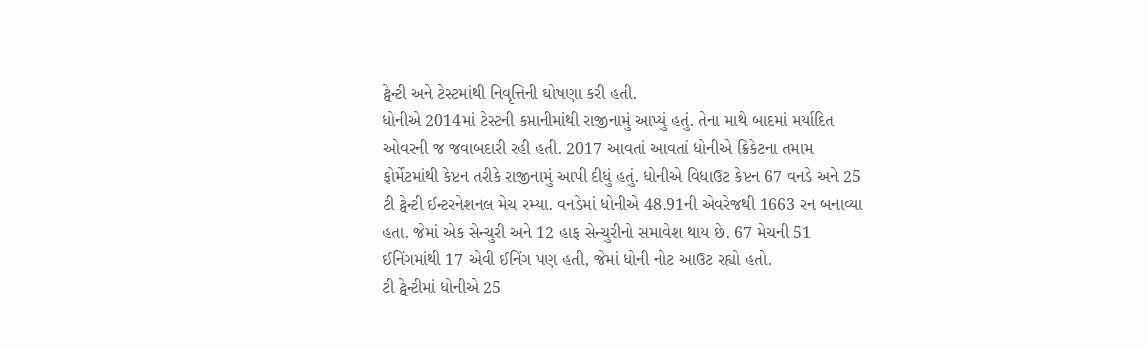ટ્વેન્ટી અને ટેસ્ટમાંથી નિવૃત્તિની ઘોષણા કરી હતી.
ધોનીએ 2014માં ટેસ્ટની કપ્તાનીમાંથી રાજીનામું આપ્યું હતું. તેના માથે બાદમાં મર્યાદિત ઓવરની જ જવાબદારી રહી હતી. 2017 આવતાં આવતાં ધોનીએ ક્રિકેટના તમામ ફોર્મેટમાંથી કેપ્ટન તરીકે રાજીનામું આપી દીધું હતું. ધોનીએ વિધાઉટ કેપ્ટન 67 વનડે અને 25 ટી ટ્વેન્ટી ઈન્ટરનેશનલ મેચ રમ્યા. વનડેમાં ધોનીએ 48.91ની એવરેજથી 1663 રન બનાવ્યા હતા. જેમાં એક સેન્ચુરી અને 12 હાફ સેન્ચુરીનો સમાવેશ થાય છે. 67 મેચની 51 ઈનિંગમાંથી 17 એવી ઈનિંગ પણ હતી, જેમાં ધોની નોટ આઉટ રહ્યો હતો.
ટી ટ્વેન્ટીમાં ધોનીએ 25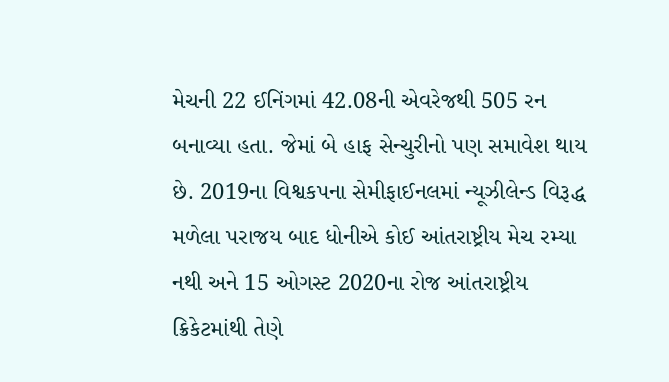મેચની 22 ઈનિંગમાં 42.08ની એવરેજથી 505 રન બનાવ્યા હતા. જેમાં બે હાફ સેન્ચુરીનો પણ સમાવેશ થાય છે. 2019ના વિશ્વકપના સેમીફાઈનલમાં ન્યૂઝીલેન્ડ વિરૂદ્ધ મળેલા પરાજય બાદ ધોનીએ કોઈ આંતરાષ્ટ્રીય મેચ રમ્યા નથી અને 15 ઓગસ્ટ 2020ના રોજ આંતરાષ્ટ્રીય ક્રિકેટમાંથી તેણે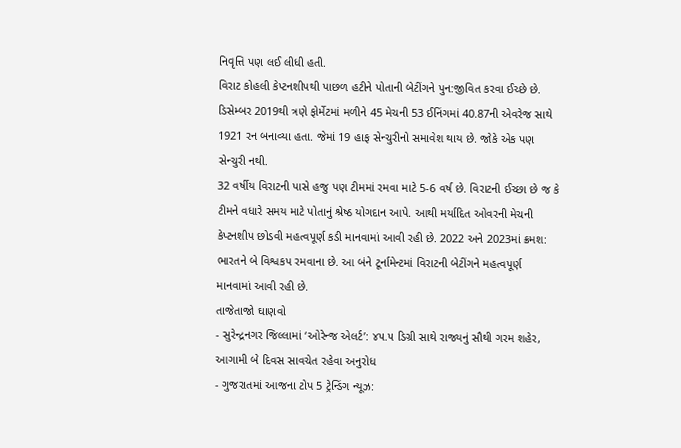નિવૃત્તિ પણ લઈ લીધી હતી.
વિરાટ કોહલી કેપ્ટનશીપથી પાછળ હટીને પોતાની બેટીંગને પુન:જીવિત કરવા ઈચ્છે છે. ડિસેમ્બર 2019થી ત્રણે ફોર્મેટમાં મળીને 45 મેચની 53 ઈનિંગમાં 40.87ની એવરેજ સાથે 1921 રન બનાવ્યા હતા. જેમાં 19 હાફ સેન્ચુરીનો સમાવેશ થાય છે. જોકે એક પણ સેન્ચુરી નથી.
32 વર્ષીય વિરાટની પાસે હજુ પણ ટીમમાં રમવા માટે 5-6 વર્ષ છે. વિરાટની ઈચ્છા છે જ કે ટીમને વધારે સમય માટે પોતાનું શ્રેષ્ઠ યોગદાન આપે. આથી મર્યાદિત ઓવરની મેચની કેપ્ટનશીપ છોડવી મહત્વપૂર્ણ કડી માનવામાં આવી રહી છે. 2022 અને 2023માં ક્રમશ: ભારતને બે વિશ્વકપ રમવાના છે. આ બંને ટૂર્નામેન્ટમાં વિરાટની બેટીંગને મહત્વપૂર્ણ માનવામાં આવી રહી છે.
તાજેતાજો ઘાણવો
- સુરેન્દ્રનગર જિલ્લામાં ‘ઓરેન્જ એલર્ટ’: ૪૫.૫ ડિગ્રી સાથે રાજ્યનું સૌથી ગરમ શહેર, આગામી બે દિવસ સાવચેત રહેવા અનુરોધ
- ગુજરાતમાં આજના ટોપ 5 ટ્રેન્ડિંગ ન્યૂઝ: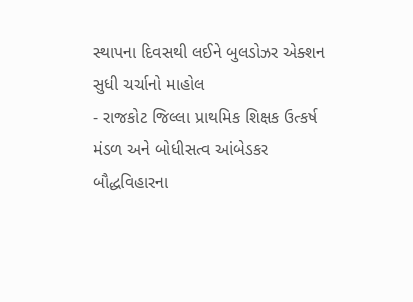સ્થાપના દિવસથી લઈને બુલડોઝર એક્શન સુધી ચર્ચાનો માહોલ
- રાજકોટ જિલ્લા પ્રાથમિક શિક્ષક ઉત્કર્ષ મંડળ અને બોધીસત્વ આંબેડકર બૌદ્ધવિહારના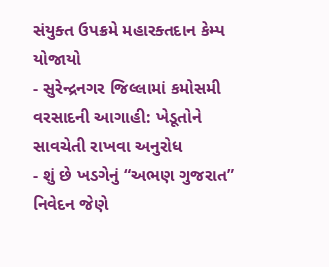સંયુક્ત ઉપક્રમે મહારક્તદાન કેમ્પ યોજાયો
- સુરેન્દ્રનગર જિલ્લામાં કમોસમી વરસાદની આગાહી: ખેડૂતોને સાવચેતી રાખવા અનુરોધ
- શું છે ખડગેનું “અભણ ગુજરાત” નિવેદન જેણે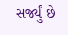સર્જ્યું છે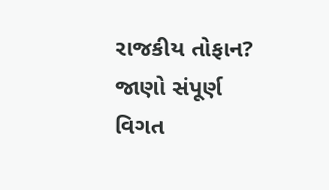રાજકીય તોફાન? જાણો સંપૂર્ણ વિગત